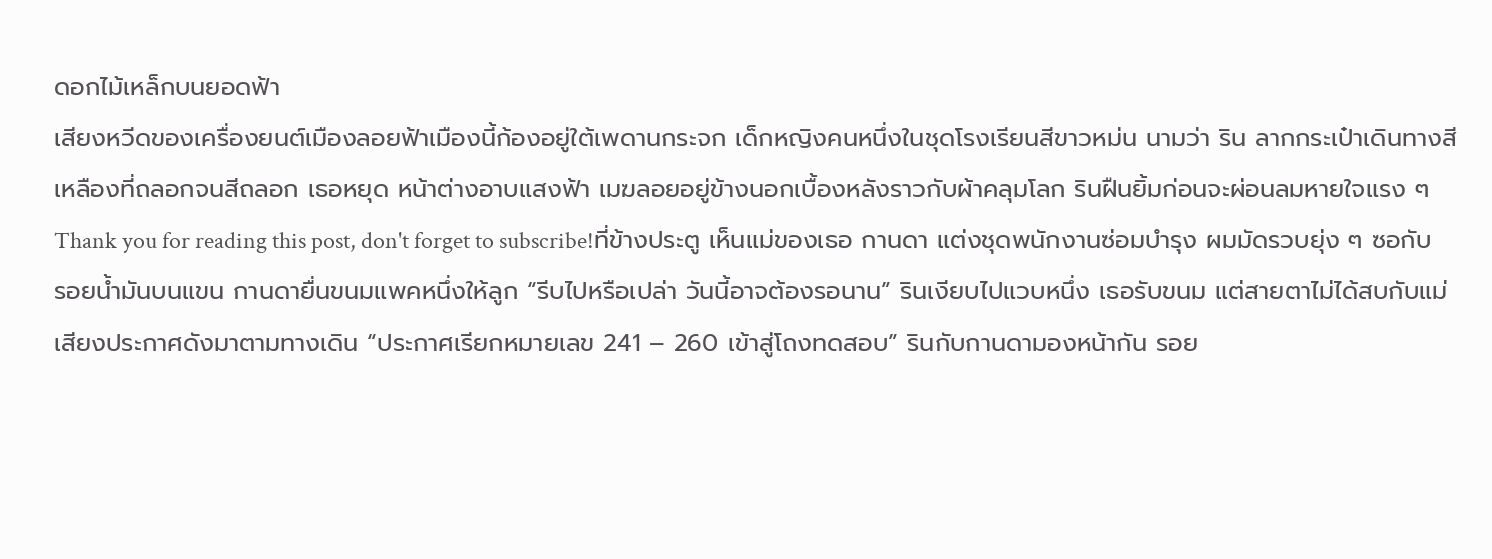ดอกไม้เหล็กบนยอดฟ้า
เสียงหวีดของเครื่องยนต์เมืองลอยฟ้าเมืองนี้ก้องอยู่ใต้เพดานกระจก เด็กหญิงคนหนึ่งในชุดโรงเรียนสีขาวหม่น นามว่า ริน ลากกระเป๋าเดินทางสีเหลืองที่ถลอกจนสีถลอก เธอหยุด หน้าต่างอาบแสงฟ้า เมฆลอยอยู่ข้างนอกเบื้องหลังราวกับผ้าคลุมโลก รินฝืนยิ้มก่อนจะผ่อนลมหายใจแรง ๆ
Thank you for reading this post, don't forget to subscribe!ที่ข้างประตู เห็นแม่ของเธอ กานดา แต่งชุดพนักงานซ่อมบำรุง ผมมัดรวบยุ่ง ๆ ซอกับรอยน้ำมันบนแขน กานดายื่นขนมแพคหนึ่งให้ลูก “รีบไปหรือเปล่า วันนี้อาจต้องรอนาน” รินเงียบไปแวบหนึ่ง เธอรับขนม แต่สายตาไม่ได้สบกับแม่
เสียงประกาศดังมาตามทางเดิน “ประกาศเรียกหมายเลข 241 – 260 เข้าสู่โถงทดสอบ” รินกับกานดามองหน้ากัน รอย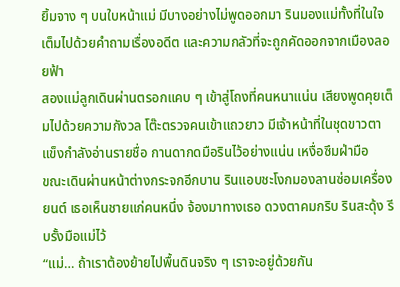ยิ้มจาง ๆ บนใบหน้าแม่ มีบางอย่างไม่พูดออกมา รินมองแม่ทั้งที่ในใจเต็มไปด้วยคำถามเรื่องอดีต และความกลัวที่จะถูกคัดออกจากเมืองลอยฟ้า
สองแม่ลูกเดินผ่านตรอกแคบ ๆ เข้าสู่โถงที่คนหนาแน่น เสียงพูดคุยเต็มไปด้วยความกังวล โต๊ะตรวจคนเข้าแถวยาว มีเจ้าหน้าที่ในชุดขาวตาแข็งกำลังอ่านรายชื่อ กานดากดมือรินไว้อย่างแน่น เหงื่อซึมฝ่ามือ
ขณะเดินผ่านหน้าต่างกระจกอีกบาน รินแอบชะโงกมองลานซ่อมเครื่องยนต์ เธอเห็นชายแก่คนหนึ่ง จ้องมาทางเธอ ดวงตาคมกริบ รินสะดุ้ง รีบรั้งมือแม่ไว้
“แม่… ถ้าเราต้องย้ายไปพื้นดินจริง ๆ เราจะอยู่ด้วยกัน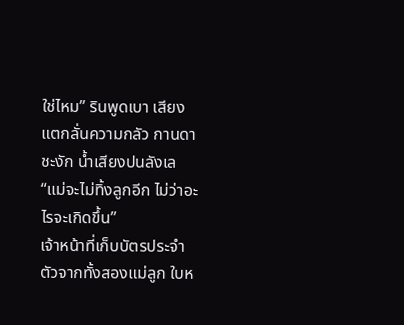ใช่ไหม” รินพูดเบา เสียงแตกลั่นความกลัว กานดาชะงัก น้ำเสียงปนลังเล “แม่จะไม่ทิ้งลูกอีก ไม่ว่าอะไรจะเกิดขึ้น”
เจ้าหน้าที่เก็บบัตรประจำตัวจากทั้งสองแม่ลูก ใบห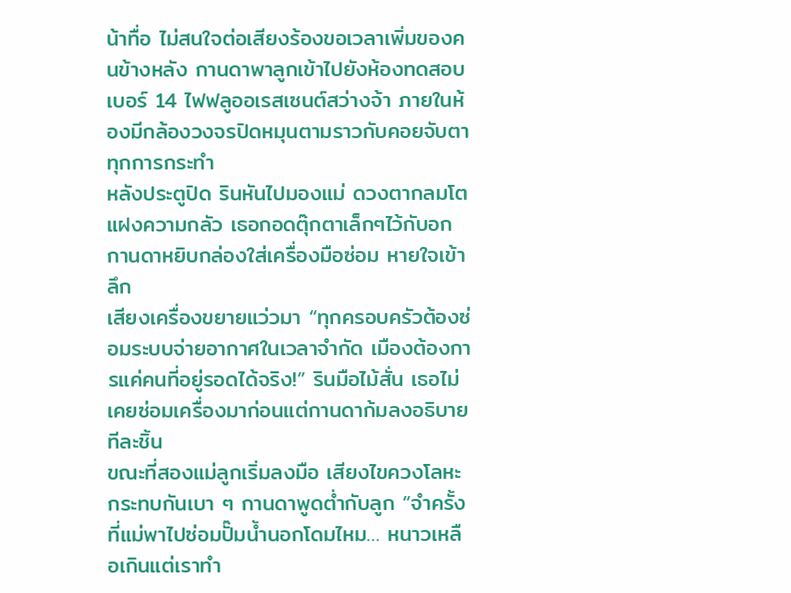น้าทื่อ ไม่สนใจต่อเสียงร้องขอเวลาเพิ่มของคนข้างหลัง กานดาพาลูกเข้าไปยังห้องทดสอบเบอร์ 14 ไฟฟลูออเรสเซนต์สว่างจ้า ภายในห้องมีกล้องวงจรปิดหมุนตามราวกับคอยจับตาทุกการกระทำ
หลังประตูปิด รินหันไปมองแม่ ดวงตากลมโตแฝงความกลัว เธอกอดตุ๊กตาเล็กๆไว้กับอก กานดาหยิบกล่องใส่เครื่องมือซ่อม หายใจเข้าลึก
เสียงเครื่องขยายแว่วมา “ทุกครอบครัวต้องซ่อมระบบจ่ายอากาศในเวลาจำกัด เมืองต้องการแค่คนที่อยู่รอดได้จริง!” รินมือไม้สั่น เธอไม่เคยซ่อมเครื่องมาก่อนแต่กานดาก้มลงอธิบาย ทีละชิ้น
ขณะที่สองแม่ลูกเริ่มลงมือ เสียงไขควงโลหะกระทบกันเบา ๆ กานดาพูดต่ำกับลูก “จำครั้งที่แม่พาไปซ่อมปั๊มน้ำนอกโดมไหม… หนาวเหลือเกินแต่เราทำ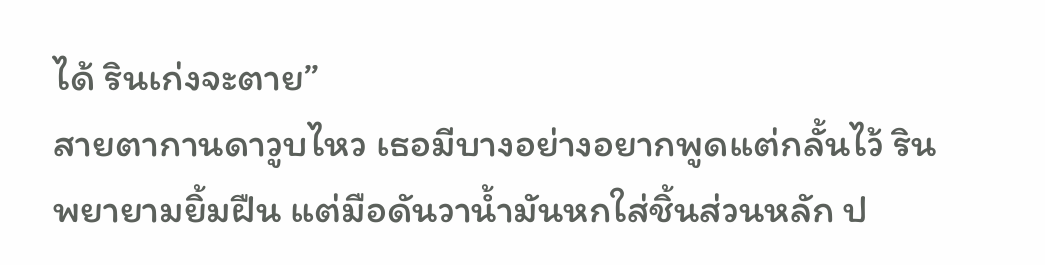ได้ รินเก่งจะตาย”
สายตากานดาวูบไหว เธอมีบางอย่างอยากพูดแต่กลั้นไว้ รินพยายามยิ้มฝืน แต่มือดันวาน้ำมันหกใส่ชิ้นส่วนหลัก ป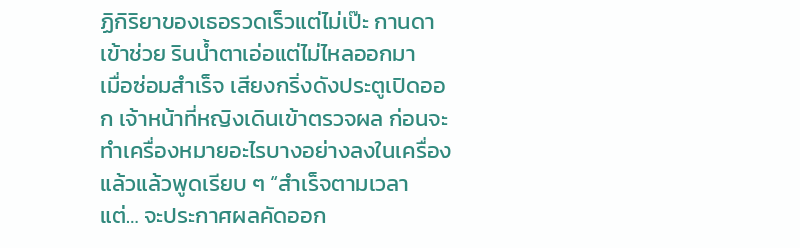ฏิกิริยาของเธอรวดเร็วแต่ไม่เป๊ะ กานดาเข้าช่วย รินน้ำตาเอ่อแต่ไม่ไหลออกมา
เมื่อซ่อมสำเร็จ เสียงกริ่งดังประตูเปิดออก เจ้าหน้าที่หญิงเดินเข้าตรวจผล ก่อนจะทำเครื่องหมายอะไรบางอย่างลงในเครื่องแล้วแล้วพูดเรียบ ๆ “สำเร็จตามเวลา แต่… จะประกาศผลคัดออก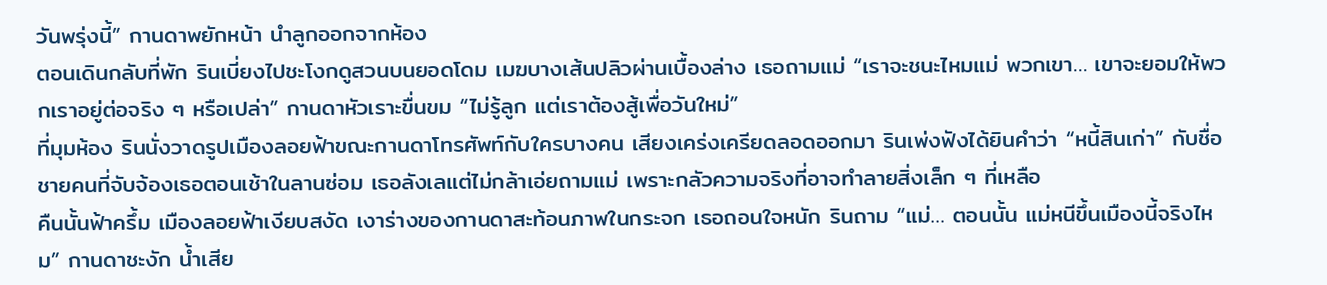วันพรุ่งนี้” กานดาพยักหน้า นำลูกออกจากห้อง
ตอนเดินกลับที่พัก รินเบี่ยงไปชะโงกดูสวนบนยอดโดม เมฆบางเส้นปลิวผ่านเบื้องล่าง เธอถามแม่ “เราจะชนะไหมแม่ พวกเขา… เขาจะยอมให้พวกเราอยู่ต่อจริง ๆ หรือเปล่า” กานดาหัวเราะขื่นขม “ไม่รู้ลูก แต่เราต้องสู้เพื่อวันใหม่”
ที่มุมห้อง รินนั่งวาดรูปเมืองลอยฟ้าขณะกานดาโทรศัพท์กับใครบางคน เสียงเคร่งเครียดลอดออกมา รินเพ่งฟังได้ยินคำว่า “หนี้สินเก่า” กับชื่อชายคนที่จับจ้องเธอตอนเช้าในลานซ่อม เธอลังเลแต่ไม่กล้าเอ่ยถามแม่ เพราะกลัวความจริงที่อาจทำลายสิ่งเล็ก ๆ ที่เหลือ
คืนนั้นฟ้าครึ้ม เมืองลอยฟ้าเงียบสงัด เงาร่างของกานดาสะท้อนภาพในกระจก เธอถอนใจหนัก รินถาม “แม่… ตอนนั้น แม่หนีขึ้นเมืองนี้จริงไหม” กานดาชะงัก น้ำเสีย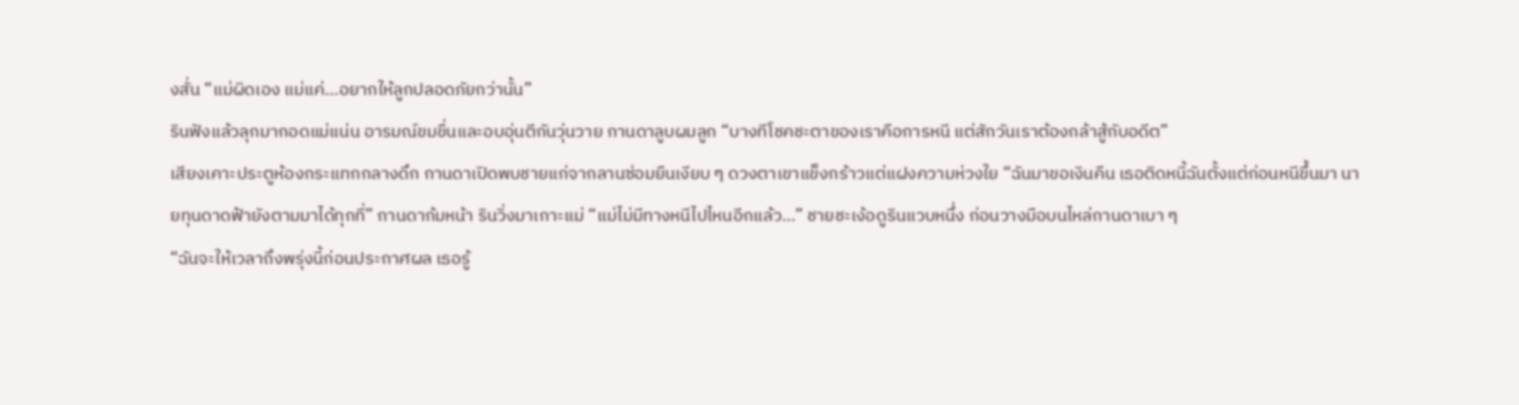งสั่น “แม่ผิดเอง แม่แค่…อยากให้ลูกปลอดภัยกว่านั้น”
รินฟังแล้วลุกมากอดแม่แน่น อารมณ์ขมขื่นและอบอุ่นตีกันวุ่นวาย กานดาลูบผมลูก “บางทีโชคชะตาของเราคือการหนี แต่สักวันเราต้องกล้าสู้กับอดีต”
เสียงเคาะประตูห้องกระแทกกลางดึก กานดาเปิดพบชายแก่จากลานซ่อมยืนเงียบ ๆ ดวงตาเขาแข็งกร้าวแต่แฝงความห่วงใย “ฉันมาขอเงินคืน เธอติดหนี้ฉันตั้งแต่ก่อนหนีขึ้นมา นายทุนดาดฟ้ายังตามมาได้ทุกที่” กานดาก้มหน้า รินวิ่งมาเกาะแม่ “แม่ไม่มีทางหนีไปไหนอีกแล้ว…” ชายชะเง้อดูรินแวบหนึ่ง ก่อนวางมือบนไหล่กานดาเบา ๆ
“ฉันจะให้เวลาถึงพรุ่งนี้ก่อนประกาศผล เธอรู้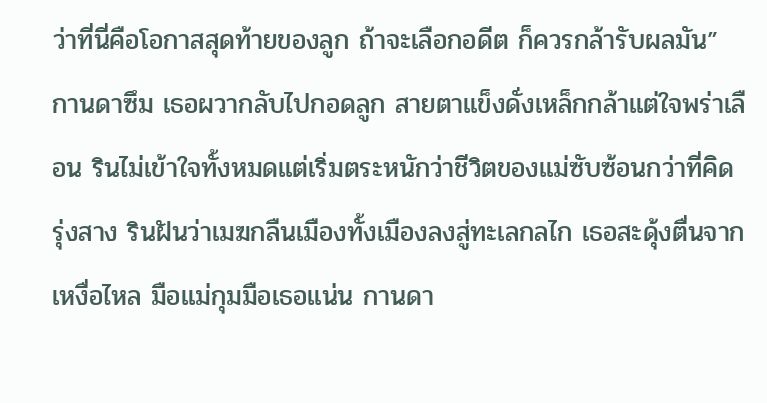ว่าที่นี่คือโอกาสสุดท้ายของลูก ถ้าจะเลือกอดีต ก็ควรกล้ารับผลมัน”
กานดาซึม เธอผวากลับไปกอดลูก สายตาแข็งดั่งเหล็กกล้าแต่ใจพร่าเลือน รินไม่เข้าใจทั้งหมดแต่เริ่มตระหนักว่าชีวิตของแม่ซับซ้อนกว่าที่คิด
รุ่งสาง รินฝันว่าเมฆกลืนเมืองทั้งเมืองลงสู่ทะเลกลไก เธอสะดุ้งตื่นจากเหงื่อไหล มือแม่กุมมือเธอแน่น กานดา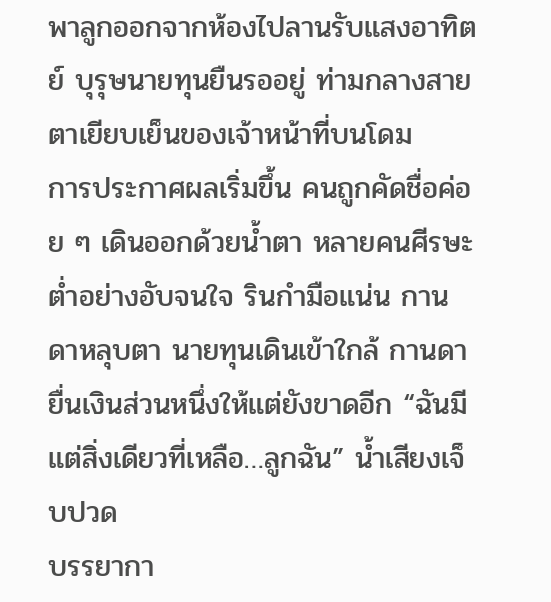พาลูกออกจากห้องไปลานรับแสงอาทิตย์ บุรุษนายทุนยืนรออยู่ ท่ามกลางสายตาเยียบเย็นของเจ้าหน้าที่บนโดม
การประกาศผลเริ่มขึ้น คนถูกคัดชื่อค่อย ๆ เดินออกด้วยน้ำตา หลายคนศีรษะต่ำอย่างอับจนใจ รินกำมือแน่น กานดาหลุบตา นายทุนเดินเข้าใกล้ กานดายื่นเงินส่วนหนึ่งให้แต่ยังขาดอีก “ฉันมีแต่สิ่งเดียวที่เหลือ…ลูกฉัน” น้ำเสียงเจ็บปวด
บรรยากา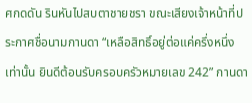ศกดดัน รินหันไปสบตาชายชรา ขณะเสียงเจ้าหน้าที่ประกาศชื่อนามกานดา “เหลือสิทธิ์อยู่ต่อแค่ครึ่งหนึ่งเท่านั้น ยินดีต้อนรับครอบครัวหมายเลข 242” กานดา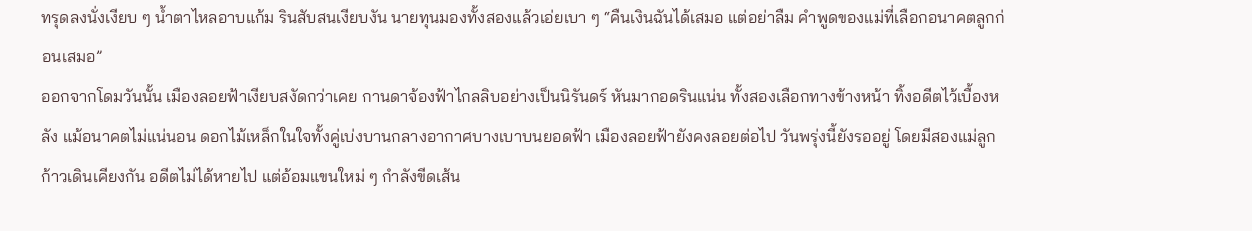ทรุดลงนั่งเงียบ ๆ น้ำตาไหลอาบแก้ม รินสับสนเงียบงัน นายทุนมองทั้งสองแล้วเอ่ยเบา ๆ “คืนเงินฉันได้เสมอ แต่อย่าลืม คำพูดของแม่ที่เลือกอนาคตลูกก่อนเสมอ”
ออกจากโดมวันนั้น เมืองลอยฟ้าเงียบสงัดกว่าเคย กานดาจ้องฟ้าไกลลิบอย่างเป็นนิรันดร์ หันมากอดรินแน่น ทั้งสองเลือกทางข้างหน้า ทิ้งอดีตไว้เบื้องหลัง แม้อนาคตไม่แน่นอน ดอกไม้เหล็กในใจทั้งคู่เบ่งบานกลางอากาศบางเบาบนยอดฟ้า เมืองลอยฟ้ายังคงลอยต่อไป วันพรุ่งนี้ยังรออยู่ โดยมีสองแม่ลูกก้าวเดินเคียงกัน อดีตไม่ได้หายไป แต่อ้อมแขนใหม่ ๆ กำลังขีดเส้น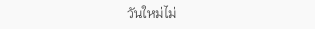วันใหม่ไม่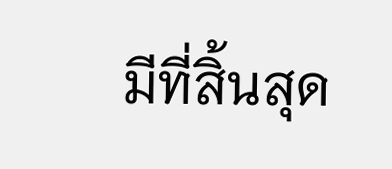มีที่สิ้นสุด